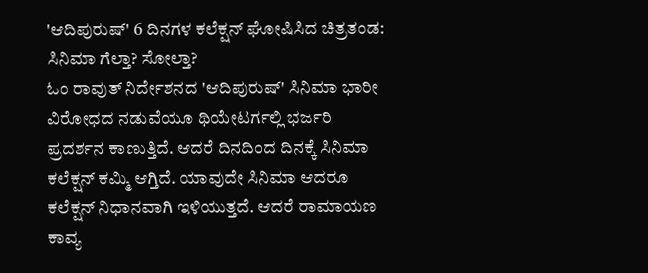'ಆದಿಪುರುಷ್' 6 ದಿನಗಳ ಕಲೆಕ್ಷನ್ ಘೋಷಿಸಿದ ಚಿತ್ರತಂಡ: ಸಿನಿಮಾ ಗೆಲ್ತಾ? ಸೋಲ್ತಾ?
ಓಂ ರಾವುತ್ ನಿರ್ದೇಶನದ 'ಆದಿಪುರುಷ್' ಸಿನಿಮಾ ಭಾರೀ ವಿರೋಧದ ನಡುವೆಯೂ ಥಿಯೇಟರ್ಗಲ್ಲಿ ಭರ್ಜರಿ ಪ್ರದರ್ಶನ ಕಾಣುತ್ತಿದೆ. ಆದರೆ ದಿನದಿಂದ ದಿನಕ್ಕೆ ಸಿನಿಮಾ ಕಲೆಕ್ಷನ್ ಕಮ್ಮಿ ಆಗ್ತಿದೆ. ಯಾವುದೇ ಸಿನಿಮಾ ಆದರೂ ಕಲೆಕ್ಷನ್ ನಿಧಾನವಾಗಿ ಇಳಿಯುತ್ತದೆ. ಆದರೆ ರಾಮಾಯಣ ಕಾವ್ಯ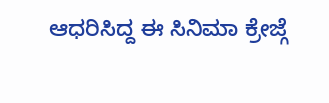ಆಧರಿಸಿದ್ದ ಈ ಸಿನಿಮಾ ಕ್ರೇಜ್ಗೆ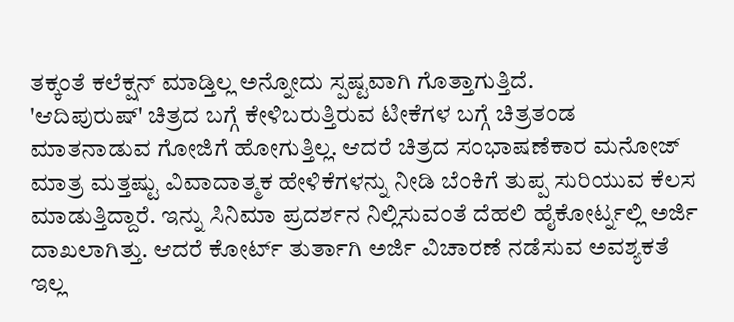ತಕ್ಕಂತೆ ಕಲೆಕ್ಷನ್ ಮಾಡ್ತಿಲ್ಲ ಅನ್ನೋದು ಸ್ಪಷ್ಟವಾಗಿ ಗೊತ್ತಾಗುತ್ತಿದೆ.
'ಆದಿಪುರುಷ್' ಚಿತ್ರದ ಬಗ್ಗೆ ಕೇಳಿಬರುತ್ತಿರುವ ಟೀಕೆಗಳ ಬಗ್ಗೆ ಚಿತ್ರತಂಡ ಮಾತನಾಡುವ ಗೋಜಿಗೆ ಹೋಗುತ್ತಿಲ್ಲ. ಆದರೆ ಚಿತ್ರದ ಸಂಭಾಷಣೆಕಾರ ಮನೋಜ್ ಮಾತ್ರ ಮತ್ತಷ್ಟು ವಿವಾದಾತ್ಮಕ ಹೇಳಿಕೆಗಳನ್ನು ನೀಡಿ ಬೆಂಕಿಗೆ ತುಪ್ಪ ಸುರಿಯುವ ಕೆಲಸ ಮಾಡುತ್ತಿದ್ದಾರೆ. ಇನ್ನು ಸಿನಿಮಾ ಪ್ರದರ್ಶನ ನಿಲ್ಲಿಸುವಂತೆ ದೆಹಲಿ ಹೈಕೋರ್ಟ್ನಲ್ಲಿ ಅರ್ಜಿ ದಾಖಲಾಗಿತ್ತು. ಆದರೆ ಕೋರ್ಟ್ ತುರ್ತಾಗಿ ಅರ್ಜಿ ವಿಚಾರಣೆ ನಡೆಸುವ ಅವಶ್ಯಕತೆ ಇಲ್ಲ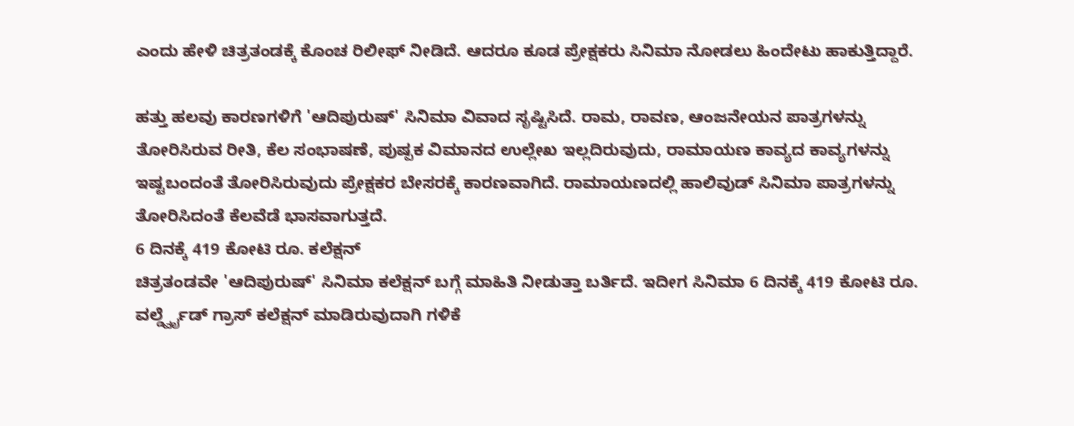ಎಂದು ಹೇಳಿ ಚಿತ್ರತಂಡಕ್ಕೆ ಕೊಂಚ ರಿಲೀಫ್ ನೀಡಿದೆ. ಆದರೂ ಕೂಡ ಪ್ರೇಕ್ಷಕರು ಸಿನಿಮಾ ನೋಡಲು ಹಿಂದೇಟು ಹಾಕುತ್ತಿದ್ದಾರೆ.

ಹತ್ತು ಹಲವು ಕಾರಣಗಳಿಗೆ 'ಆದಿಪುರುಷ್' ಸಿನಿಮಾ ವಿವಾದ ಸೃಷ್ಟಿಸಿದೆ. ರಾಮ, ರಾವಣ, ಆಂಜನೇಯನ ಪಾತ್ರಗಳನ್ನು ತೋರಿಸಿರುವ ರೀತಿ, ಕೆಲ ಸಂಭಾಷಣೆ, ಪುಷ್ಪಕ ವಿಮಾನದ ಉಲ್ಲೇಖ ಇಲ್ಲದಿರುವುದು, ರಾಮಾಯಣ ಕಾವ್ಯದ ಕಾವ್ಯಗಳನ್ನು ಇಷ್ಟಬಂದಂತೆ ತೋರಿಸಿರುವುದು ಪ್ರೇಕ್ಷಕರ ಬೇಸರಕ್ಕೆ ಕಾರಣವಾಗಿದೆ. ರಾಮಾಯಣದಲ್ಲಿ ಹಾಲಿವುಡ್ ಸಿನಿಮಾ ಪಾತ್ರಗಳನ್ನು ತೋರಿಸಿದಂತೆ ಕೆಲವೆಡೆ ಭಾಸವಾಗುತ್ತದೆ.
6 ದಿನಕ್ಕೆ 419 ಕೋಟಿ ರೂ. ಕಲೆಕ್ಷನ್
ಚಿತ್ರತಂಡವೇ 'ಆದಿಪುರುಷ್' ಸಿನಿಮಾ ಕಲೆಕ್ಷನ್ ಬಗ್ಗೆ ಮಾಹಿತಿ ನೀಡುತ್ತಾ ಬರ್ತಿದೆ. ಇದೀಗ ಸಿನಿಮಾ 6 ದಿನಕ್ಕೆ 419 ಕೋಟಿ ರೂ. ವರ್ಲ್ಡ್ವೈಡ್ ಗ್ರಾಸ್ ಕಲೆಕ್ಷನ್ ಮಾಡಿರುವುದಾಗಿ ಗಳಿಕೆ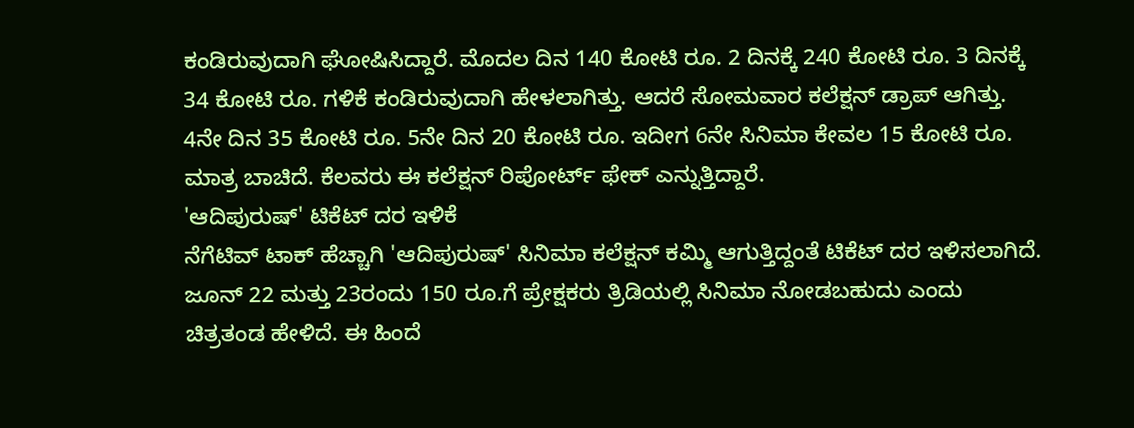ಕಂಡಿರುವುದಾಗಿ ಘೋಷಿಸಿದ್ದಾರೆ. ಮೊದಲ ದಿನ 140 ಕೋಟಿ ರೂ. 2 ದಿನಕ್ಕೆ 240 ಕೋಟಿ ರೂ. 3 ದಿನಕ್ಕೆ 34 ಕೋಟಿ ರೂ. ಗಳಿಕೆ ಕಂಡಿರುವುದಾಗಿ ಹೇಳಲಾಗಿತ್ತು. ಆದರೆ ಸೋಮವಾರ ಕಲೆಕ್ಷನ್ ಡ್ರಾಪ್ ಆಗಿತ್ತು. 4ನೇ ದಿನ 35 ಕೋಟಿ ರೂ. 5ನೇ ದಿನ 20 ಕೋಟಿ ರೂ. ಇದೀಗ 6ನೇ ಸಿನಿಮಾ ಕೇವಲ 15 ಕೋಟಿ ರೂ. ಮಾತ್ರ ಬಾಚಿದೆ. ಕೆಲವರು ಈ ಕಲೆಕ್ಷನ್ ರಿಪೋರ್ಟ್ ಫೇಕ್ ಎನ್ನುತ್ತಿದ್ದಾರೆ.
'ಆದಿಪುರುಷ್' ಟಿಕೆಟ್ ದರ ಇಳಿಕೆ
ನೆಗೆಟಿವ್ ಟಾಕ್ ಹೆಚ್ಚಾಗಿ 'ಆದಿಪುರುಷ್' ಸಿನಿಮಾ ಕಲೆಕ್ಷನ್ ಕಮ್ಮಿ ಆಗುತ್ತಿದ್ದಂತೆ ಟಿಕೆಟ್ ದರ ಇಳಿಸಲಾಗಿದೆ. ಜೂನ್ 22 ಮತ್ತು 23ರಂದು 150 ರೂ.ಗೆ ಪ್ರೇಕ್ಷಕರು ತ್ರಿಡಿಯಲ್ಲಿ ಸಿನಿಮಾ ನೋಡಬಹುದು ಎಂದು ಚಿತ್ರತಂಡ ಹೇಳಿದೆ. ಈ ಹಿಂದೆ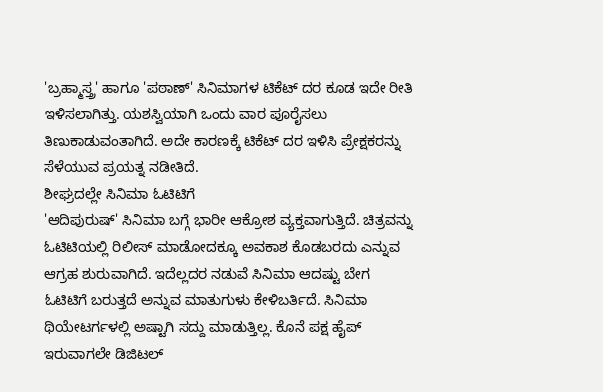'ಬ್ರಹ್ಮಾಸ್ತ್ರ' ಹಾಗೂ 'ಪಠಾಣ್' ಸಿನಿಮಾಗಳ ಟಿಕೆಟ್ ದರ ಕೂಡ ಇದೇ ರೀತಿ ಇಳಿಸಲಾಗಿತ್ತು. ಯಶಸ್ವಿಯಾಗಿ ಒಂದು ವಾರ ಪೂರೈಸಲು ತಿಣುಕಾಡುವಂತಾಗಿದೆ. ಅದೇ ಕಾರಣಕ್ಕೆ ಟಿಕೆಟ್ ದರ ಇಳಿಸಿ ಪ್ರೇಕ್ಷಕರನ್ನು ಸೆಳೆಯುವ ಪ್ರಯತ್ನ ನಡೀತಿದೆ.
ಶೀಘ್ರದಲ್ಲೇ ಸಿನಿಮಾ ಓಟಿಟಿಗೆ
'ಆದಿಪುರುಷ್' ಸಿನಿಮಾ ಬಗ್ಗೆ ಭಾರೀ ಆಕ್ರೋಶ ವ್ಯಕ್ತವಾಗುತ್ತಿದೆ. ಚಿತ್ರವನ್ನು ಓಟಿಟಿಯಲ್ಲಿ ರಿಲೀಸ್ ಮಾಡೋದಕ್ಕೂ ಅವಕಾಶ ಕೊಡಬರದು ಎನ್ನುವ ಆಗ್ರಹ ಶುರುವಾಗಿದೆ. ಇದೆಲ್ಲದರ ನಡುವೆ ಸಿನಿಮಾ ಆದಷ್ಟು ಬೇಗ ಓಟಿಟಿಗೆ ಬರುತ್ತದೆ ಅನ್ನುವ ಮಾತುಗುಳು ಕೇಳಿಬರ್ತಿದೆ. ಸಿನಿಮಾ ಥಿಯೇಟರ್ಗಳಲ್ಲಿ ಅಷ್ಟಾಗಿ ಸದ್ದು ಮಾಡುತ್ತಿಲ್ಲ. ಕೊನೆ ಪಕ್ಷ ಹೈಪ್ ಇರುವಾಗಲೇ ಡಿಜಿಟಲ್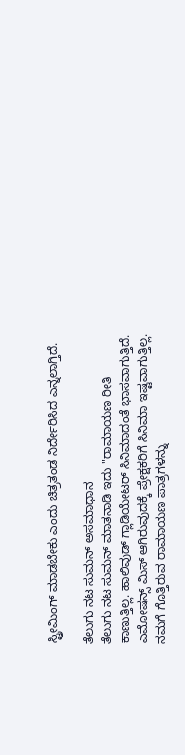ಸ್ಟ್ರೀಮಿಂಗ್ ಮಾಡಬೇಕು ಎಂದು ಚಿತ್ರತಂಡ ನಿರ್ದೇರಿಸಿದ ಎನ್ನಲಾಗ್ತಿದೆ.

ತೆಲುಗು ನಟ ಸುಮನ್ ಅಸಮಾಧಾನ
ತೆಲುಗು ನಟ ಸುಮನ್ ಮಾತನಾಡಿ ಇದು "ರಾಮಾಯಣ ರೀತಿ ಕಾಣುತ್ತಿಲ್ಲ. ಹಾಲಿವುಡ್ ಗ್ಲಾಡಿಯೇಟರ್ ಸಿನಿಮಾದಂತೆ ಭಾಸವಾಗುತ್ತಿದೆ. ಎಮೋಷನ್ಸ್ ಮಿಸ್ ಆಗಿರುವುದಕ್ಕೆ ಪ್ರೇಕ್ಷಕರಿಗೆ ಸಿನಿಮಾ ಇಷ್ಟವಾಗುತ್ತಿಲ್ಲ. ನಮಗೆ ಗೊತ್ತಿರುವ ರಾಮಾಯಣ ಪಾತ್ರಗಳನ್ನು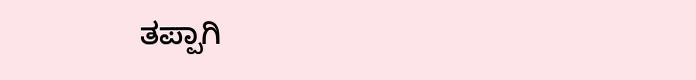ತಪ್ಪಾಗಿ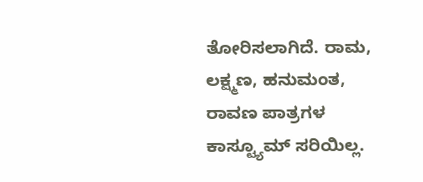ತೋರಿಸಲಾಗಿದೆ. ರಾಮ, ಲಕ್ಷ್ಮಣ, ಹನುಮಂತ, ರಾವಣ ಪಾತ್ರಗಳ ಕಾಸ್ಟ್ಯೂಮ್ ಸರಿಯಿಲ್ಲ.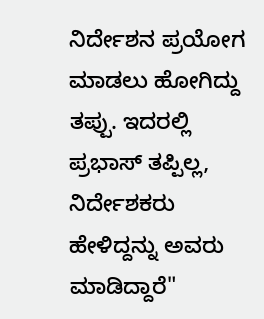ನಿರ್ದೇಶನ ಪ್ರಯೋಗ ಮಾಡಲು ಹೋಗಿದ್ದು ತಪ್ಪು. ಇದರಲ್ಲಿ ಪ್ರಭಾಸ್ ತಪ್ಪಿಲ್ಲ, ನಿರ್ದೇಶಕರು ಹೇಳಿದ್ದನ್ನು ಅವರು ಮಾಡಿದ್ದಾರೆ"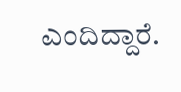ಎಂದಿದ್ದಾರೆ.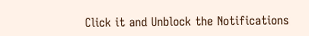Click it and Unblock the Notifications